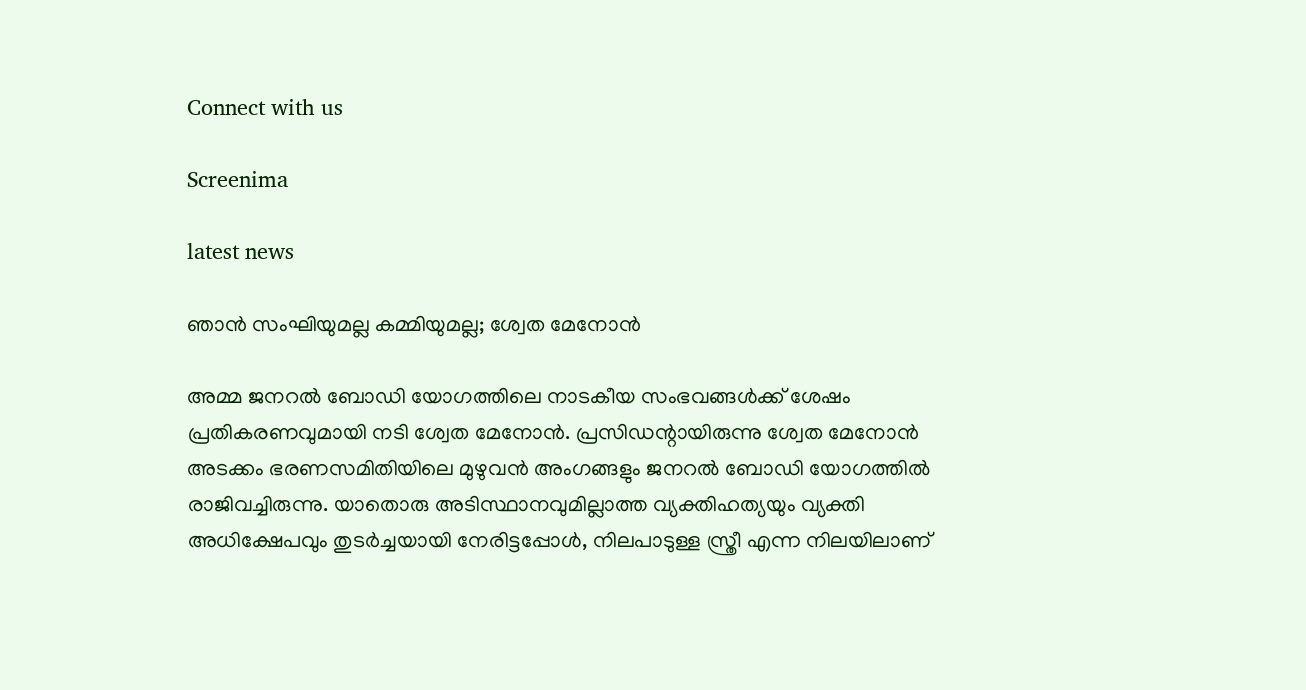Connect with us

Screenima

latest news

ഞാന്‍ സംഘിയുമല്ല കമ്മിയുമല്ല; ശ്വേത മേനോന്‍

അമ്മ ജനറല്‍ ബോഡി യോഗത്തിലെ നാടകീയ സംഭവങ്ങള്‍ക്ക് ശേഷം പ്രതികരണവുമായി നടി ശ്വേത മേനോന്‍. പ്രസിഡന്റായിരുന്നു ശ്വേത മേനോന്‍ അടക്കം ഭരണസമിതിയിലെ മുഴുവന്‍ അംഗങ്ങളും ജനറല്‍ ബോഡി യോഗത്തില്‍ രാജിവച്ചിരുന്നു. യാതൊരു അടിസ്ഥാനവുമില്ലാത്ത വ്യക്തിഹത്യയും വ്യക്തി അധിക്ഷേപവും തുടര്‍ച്ചയായി നേരിട്ടപ്പോള്‍, നിലപാടുള്ള സ്ത്രീ എന്ന നിലയിലാണ്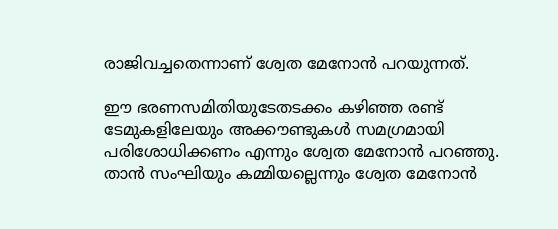രാജിവച്ചതെന്നാണ് ശ്വേത മേനോന്‍ പറയുന്നത്.

ഈ ഭരണസമിതിയുടേതടക്കം കഴിഞ്ഞ രണ്ട് ടേമുകളിലേയും അക്കൗണ്ടുകള്‍ സമഗ്രമായി പരിശോധിക്കണം എന്നും ശ്വേത മേനോന്‍ പറഞ്ഞു. താന്‍ സംഘിയും കമ്മിയല്ലെന്നും ശ്വേത മേനോന്‍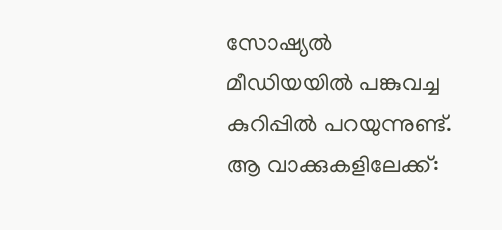സോഷ്യല്‍ മീഡിയയില്‍ പങ്കുവച്ച കുറിപ്പില്‍ പറയുന്നുണ്ട്. ആ വാക്കുകളിലേക്ക്: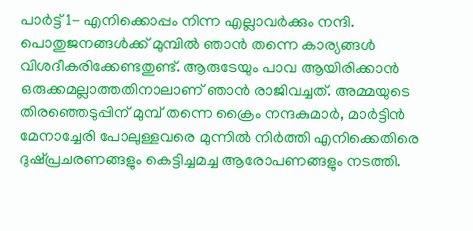പാര്‍ട്ട് 1- എനിക്കൊപ്പം നിന്ന എല്ലാവര്‍ക്കും നന്ദി. പൊതുജനങ്ങള്‍ക്ക് മുമ്പില്‍ ഞാന്‍ തന്നെ കാര്യങ്ങള്‍ വിശദീകരിക്കേണ്ടതുണ്ട്. ആരുടേയും പാവ ആയിരിക്കാന്‍ ഒരുക്കമല്ലാത്തതിനാലാണ് ഞാന്‍ രാജിവച്ചത്. അമ്മയുടെ തിരഞ്ഞെടുപ്പിന് മുമ്പ് തന്നെ ക്രൈം നന്ദകുമാര്‍, മാര്‍ട്ടിന്‍ മേനാച്ചേരി പോലുള്ളവരെ മുന്നില്‍ നിര്‍ത്തി എനിക്കെതിരെ ദുഷ്പ്രചരണങ്ങളും കെട്ടിച്ചമച്ച ആരോപണങ്ങളും നടത്തി.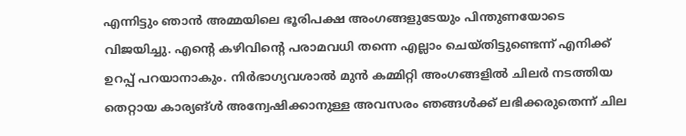എന്നിട്ടും ഞാന്‍ അമ്മയിലെ ഭൂരിപക്ഷ അംഗങ്ങളുടേയും പിന്തുണയോടെ വിജയിച്ചു. എന്റെ കഴിവിന്റെ പരാമവധി തന്നെ എല്ലാം ചെയ്തിട്ടുണ്ടെന്ന് എനിക്ക് ഉറപ്പ് പറയാനാകും. നിര്‍ഭാഗ്യവശാല്‍ മുന്‍ കമ്മിറ്റി അംഗങ്ങളില്‍ ചിലര്‍ നടത്തിയ തെറ്റായ കാര്യങ്ള്‍ അന്വേഷിക്കാനുള്ള അവസരം ഞങ്ങള്‍ക്ക് ലഭിക്കരുതെന്ന് ചില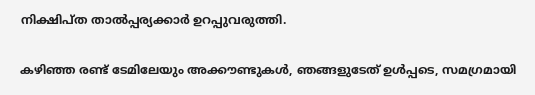നിക്ഷിപ്ത താല്‍പ്പര്യക്കാര്‍ ഉറപ്പുവരുത്തി.

കഴിഞ്ഞ രണ്ട് ടേമിലേയും അക്കൗണ്ടുകള്‍, ഞങ്ങളുടേത് ഉള്‍പ്പടെ, സമഗ്രമായി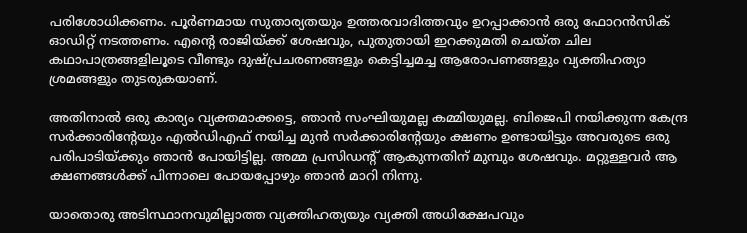പരിശോധിക്കണം. പൂര്‍ണമായ സുതാര്യതയും ഉത്തരവാദിത്തവും ഉറപ്പാക്കാന്‍ ഒരു ഫോറന്‍സിക് ഓഡിറ്റ് നടത്തണം. എന്റെ രാജിയ്ക്ക് ശേഷവും, പുതുതായി ഇറക്കുമതി ചെയ്ത ചില കഥാപാത്രങ്ങളിലൂടെ വീണ്ടും ദുഷ്പ്രചരണങ്ങളും കെട്ടിച്ചമച്ച ആരോപണങ്ങളും വ്യക്തിഹത്യാ ശ്രമങ്ങളും തുടരുകയാണ്.

അതിനാല്‍ ഒരു കാര്യം വ്യക്തമാക്കട്ടെ, ഞാന്‍ സംഘിയുമല്ല കമ്മിയുമല്ല. ബിജെപി നയിക്കുന്ന കേന്ദ്ര സര്‍ക്കാരിന്റേയും എല്‍ഡിഎഫ് നയിച്ച മുന്‍ സര്‍ക്കാരിന്റേയും ക്ഷണം ഉണ്ടായിട്ടും അവരുടെ ഒരു പരിപാടിയ്ക്കും ഞാന്‍ പോയിട്ടില്ല. അമ്മ പ്രസിഡന്റ് ആകുന്നതിന് മുമ്പും ശേഷവും. മറ്റുള്ളവര്‍ ആ ക്ഷണങ്ങള്‍ക്ക് പിന്നാലെ പോയപ്പോഴും ഞാന്‍ മാറി നിന്നു.

യാതൊരു അടിസ്ഥാനവുമില്ലാത്ത വ്യക്തിഹത്യയും വ്യക്തി അധിക്ഷേപവും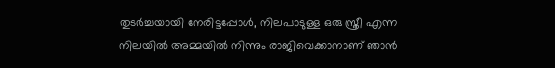തുടര്‍ച്ചയായി നേരിട്ടപ്പോള്‍, നിലപാടുള്ള ഒരു സ്ത്രീ എന്ന നിലയില്‍ അമ്മയില്‍ നിന്നും രാജിവെക്കാനാണ് ഞാന്‍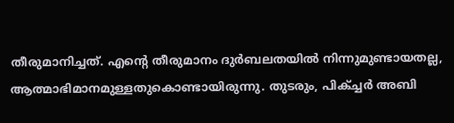തീരുമാനിച്ചത്. എന്റെ തീരുമാനം ദുര്‍ബലതയില്‍ നിന്നുമുണ്ടായതല്ല, ആത്മാഭിമാനമുള്ളതുകൊണ്ടായിരുന്നു. തുടരും, പിക്ച്ചര്‍ അബി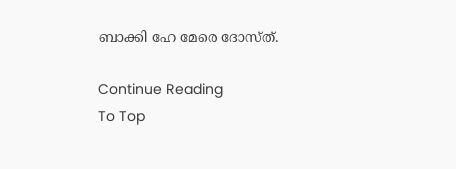ബാക്കി ഹേ മേരെ ദോസ്ത്.

Continue Reading
To Top